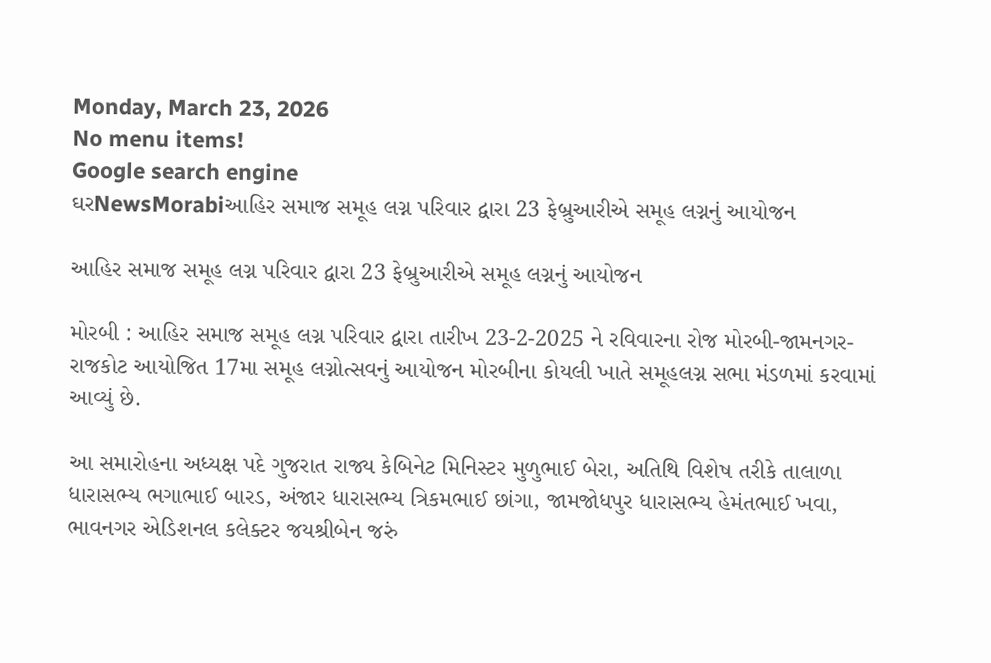Monday, March 23, 2026
No menu items!
Google search engine
ઘરNewsMorabiઆહિર સમાજ સમૂહ લગ્ન પરિવાર દ્વારા 23 ફેબ્રુઆરીએ સમૂહ લગ્નનું આયોજન

આહિર સમાજ સમૂહ લગ્ન પરિવાર દ્વારા 23 ફેબ્રુઆરીએ સમૂહ લગ્નનું આયોજન

મોરબી : આહિર સમાજ સમૂહ લગ્ન પરિવાર દ્વારા તારીખ 23-2-2025 ને રવિવારના રોજ મોરબી-જામનગર- રાજકોટ આયોજિત 17મા સમૂહ લગ્નોત્સવનું આયોજન મોરબીના કોયલી ખાતે સમૂહલગ્ન સભા મંડળમાં કરવામાં આવ્યું છે.

આ સમારોહના અધ્યક્ષ પદે ગુજરાત રાજ્ય કેબિનેટ મિનિસ્ટર મુળુભાઈ બેરા, અતિથિ વિશેષ તરીકે તાલાળા ધારાસભ્ય ભગાભાઈ બારડ, અંજાર ધારાસભ્ય ત્રિકમભાઈ છાંગા, જામજોધપુર ધારાસભ્ય હેમંતભાઈ ખવા, ભાવનગર એડિશનલ કલેક્ટર જયશ્રીબેન જરું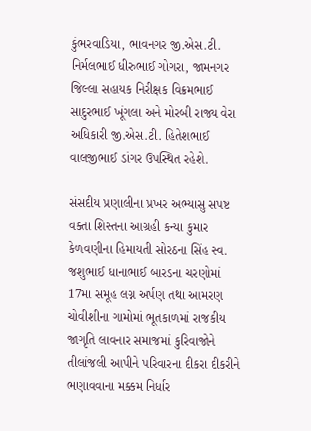કુંભરવાડિયા, ભાવનગર જી.એસ.ટી. નિર્મલભાઈ ધીરુભાઈ ગોગરા, જામનગર જિલ્લા સહાયક નિરીક્ષક વિક્રમભાઈ સાદુરભાઈ ખૂંગલા અને મોરબી રાજ્ય વેરા અધિકારી જી.એસ.ટી. હિતેશભાઈ વાલજીભાઈ ડાંગર ઉપસ્થિત રહેશે.

સંસદીય પ્રણાલીના પ્રખર અભ્યાસુ સપષ્ટ વક્તા શિસ્તના આગ્રહી કન્યા કુમાર કેળવણીના હિમાયતી સોરઠના સિંહ સ્વ. જશુભાઈ ધાનાભાઈ બારડના ચરણોમાં 17મા સમૂહ લગ્ન અર્પણ તથા આમરણ ચોવીશીના ગામોમાં ભૂતકાળમાં રાજકીય જાગૃતિ લાવનાર સમાજમાં કુરિવાજોને તીલાંજલી આપીને પરિવારના દીકરા દીકરીને ભણાવવાના મક્કમ નિર્ધાર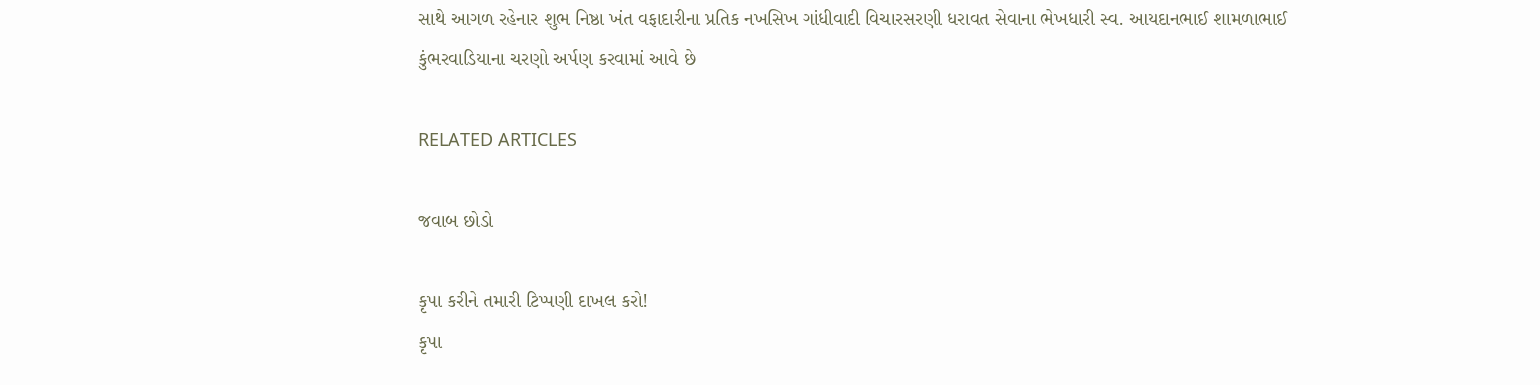સાથે આગળ રહેનાર શુભ નિષ્ઠા ખંત વફાદારીના પ્રતિક નખસિખ ગાંધીવાદી વિચારસરણી ધરાવત સેવાના ભેખધારી સ્વ. આયદાનભાઈ શામળાભાઈ કુંભરવાડિયાના ચરણો અર્પણ કરવામાં આવે છે

RELATED ARTICLES

જવાબ છોડો

કૃપા કરીને તમારી ટિપ્પણી દાખલ કરો!
કૃપા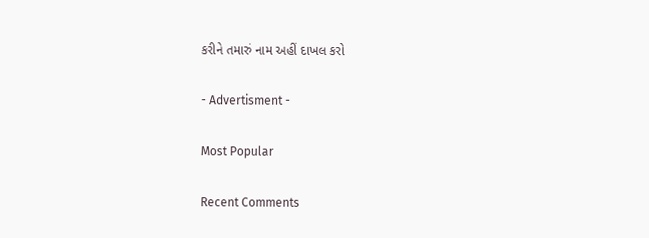કરીને તમારું નામ અહીં દાખલ કરો

- Advertisment -

Most Popular

Recent Comments